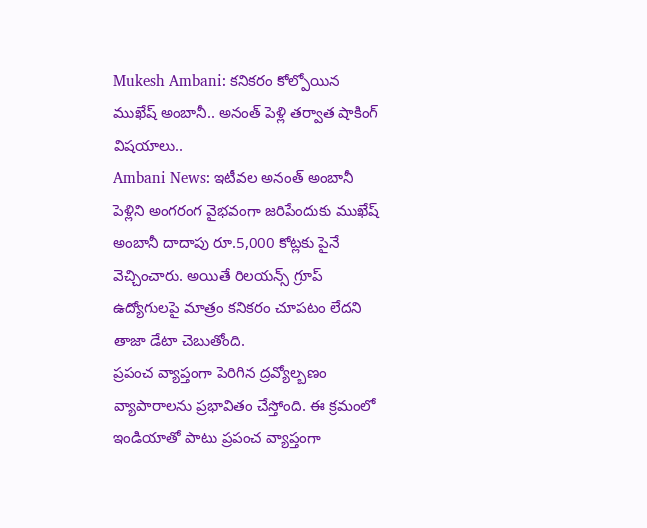Mukesh Ambani: కనికరం కోల్పోయిన ముఖేష్ అంబానీ.. అనంత్ పెళ్లి తర్వాత షాకింగ్ విషయాలు..
Ambani News: ఇటీవల అనంత్ అంబానీ పెళ్లిని అంగరంగ వైభవంగా జరిపేందుకు ముఖేష్ అంబానీ దాదాపు రూ.5,000 కోట్లకు పైనే వెచ్చించారు. అయితే రిలయన్స్ గ్రూప్ ఉద్యోగులపై మాత్రం కనికరం చూపటం లేదని తాజా డేటా చెబుతోంది.
ప్రపంచ వ్యాప్తంగా పెరిగిన ద్రవ్యోల్బణం వ్యాపారాలను ప్రభావితం చేస్తోంది. ఈ క్రమంలో ఇండియాతో పాటు ప్రపంచ వ్యాప్తంగా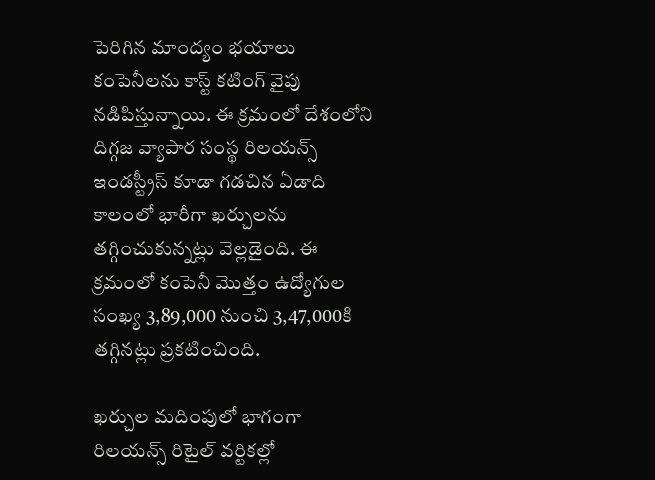పెరిగిన మాంద్యం భయాలు కంపెనీలను కాస్ట్ కటింగ్ వైపు నడిపిస్తున్నాయి. ఈ క్రమంలో దేశంలోని దిగ్గజ వ్యాపార సంస్థ రిలయన్స్ ఇండస్ట్రీస్ కూడా గడచిన ఏడాది కాలంలో భారీగా ఖర్చులను తగ్గించుకున్నట్లు వెల్లడైంది. ఈ క్రమంలో కంపెనీ మెుత్తం ఉద్యోగుల సంఖ్య 3,89,000 నుంచి 3,47,000కి తగ్గినట్లు ప్రకటించింది.

ఖర్చుల మదింపులో భాగంగా రిలయన్స్ రిటైల్ వర్టికల్లో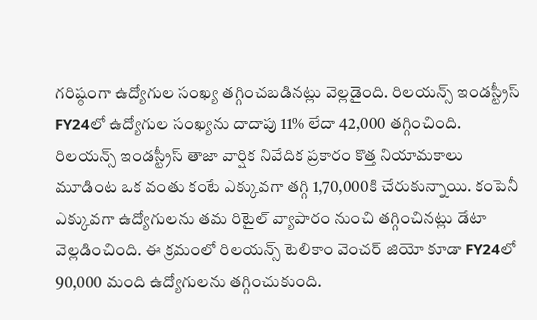గరిష్ఠంగా ఉద్యోగుల సంఖ్య తగ్గించబడినట్లు వెల్లడైంది. రిలయన్స్ ఇండస్ట్రీస్ FY24లో ఉద్యోగుల సంఖ్యను దాదాపు 11% లేదా 42,000 తగ్గించింది. రిలయన్స్ ఇండస్ట్రీస్ తాజా వార్షిక నివేదిక ప్రకారం కొత్త నియామకాలు మూడింట ఒక వంతు కంటే ఎక్కువగా తగ్గి 1,70,000కి చేరుకున్నాయి. కంపెనీ ఎక్కువగా ఉద్యోగులను తమ రిటైల్ వ్యాపారం నుంచి తగ్గించినట్లు డేటా వెల్లడించింది. ఈ క్రమంలో రిలయన్స్ టెలికాం వెంచర్ జియో కూడా FY24లో 90,000 మంది ఉద్యోగులను తగ్గించుకుంది.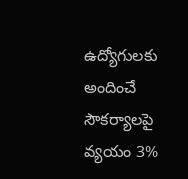ఉద్యోగులకు అందించే సౌకర్యాలపై వ్యయం 3%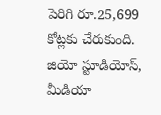పెరిగి రూ.25,699 కోట్లకు చేరుకుంది.
జియో స్టూడియోస్, మీడియా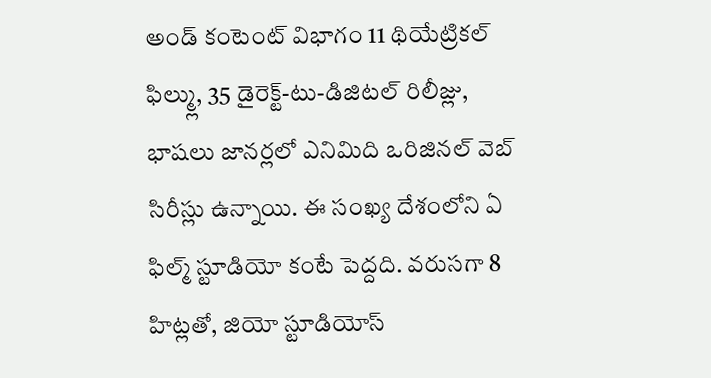అండ్ కంటెంట్ విభాగం 11 థియేట్రికల్ ఫిల్మ్లు, 35 డైరెక్ట్-టు-డిజిటల్ రిలీజ్లు, భాషలు జానర్లలో ఎనిమిది ఒరిజినల్ వెబ్ సిరీస్లు ఉన్నాయి. ఈ సంఖ్య దేశంలోని ఏ ఫిల్మ్ స్టూడియో కంటే పెద్దది. వరుసగా 8 హిట్లతో, జియో స్టూడియోస్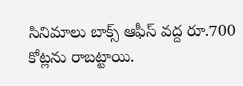సినిమాలు బాక్స్ ఆఫీస్ వద్ద రూ.700 కోట్లను రాబట్టాయి.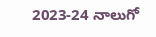2023-24 నాలుగో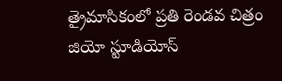త్రైమాసికంలో ప్రతి రెండవ చిత్రం జియో స్టూడియోస్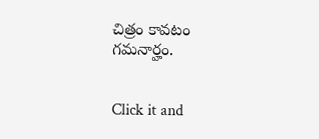చిత్రం కావటం గమనార్హం.


Click it and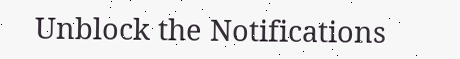Unblock the Notifications